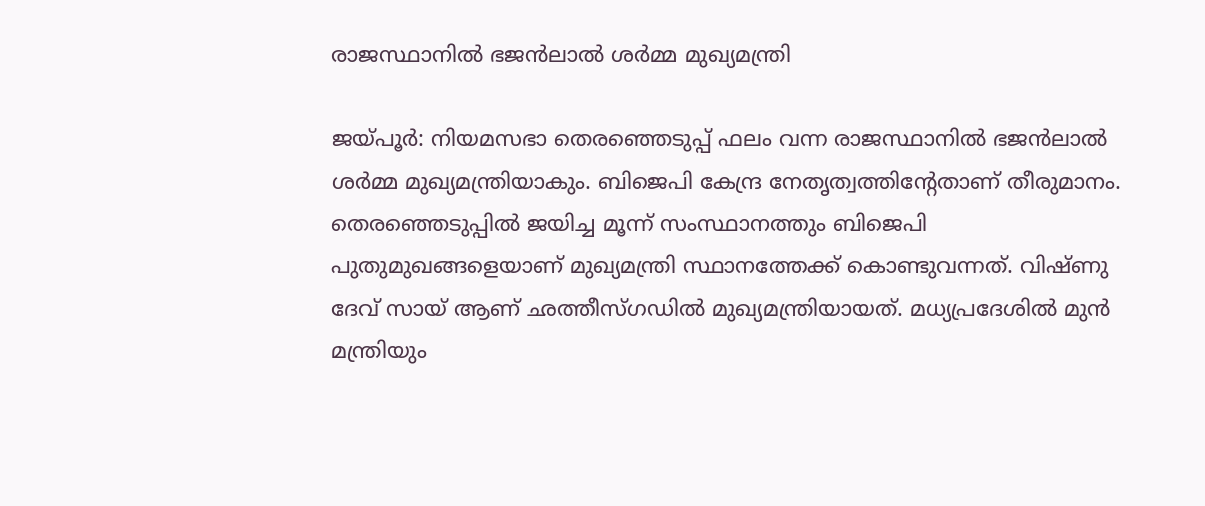രാജസ്ഥാനില്‍ ഭജന്‍ലാല്‍ ശര്‍മ്മ മുഖ്യമന്ത്രി

ജയ്പൂര്‍: നിയമസഭാ തെരഞ്ഞെടുപ്പ് ഫലം വന്ന രാജസ്ഥാനില്‍ ഭജന്‍ലാല്‍ ശര്‍മ്മ മുഖ്യമന്ത്രിയാകും. ബിജെപി കേന്ദ്ര നേതൃത്വത്തിന്റേതാണ് തീരുമാനം.  തെരഞ്ഞെടുപ്പില്‍ ജയിച്ച മൂന്ന് സംസ്ഥാനത്തും ബിജെപി പുതുമുഖങ്ങളെയാണ് മുഖ്യമന്ത്രി സ്ഥാനത്തേക്ക് കൊണ്ടുവന്നത്. വിഷ്ണു ദേവ് സായ് ആണ് ഛത്തീസ്ഗഡില്‍ മുഖ്യമന്ത്രിയായത്. മധ്യപ്രദേശില്‍ മുന്‍ മന്ത്രിയും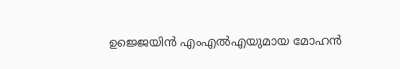ഉജ്ജെയിന്‍ എംഎല്‍എയുമായ മോഹന്‍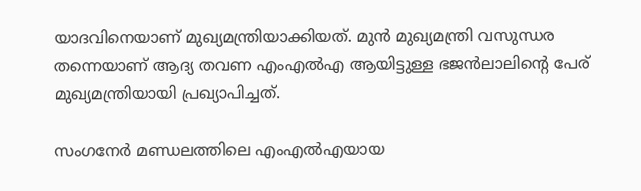യാദവിനെയാണ് മുഖ്യമന്ത്രിയാക്കിയത്. മുന്‍ മുഖ്യമന്ത്രി വസുന്ധര തന്നെയാണ് ആദ്യ തവണ എംഎല്‍എ ആയിട്ടുള്ള ഭജന്‍ലാലിന്റെ പേര് മുഖ്യമന്ത്രിയായി പ്രഖ്യാപിച്ചത്.

സംഗനേര്‍ മണ്ഡലത്തിലെ എംഎല്‍എയായ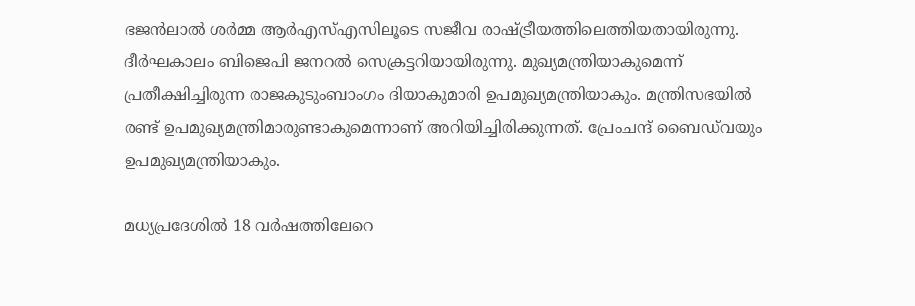ഭജന്‍ലാല്‍ ശര്‍മ്മ ആര്‍എസ്എസിലൂടെ സജീവ രാഷ്ട്രീയത്തിലെത്തിയതായിരുന്നു. ദീര്‍ഘകാലം ബിജെപി ജനറല്‍ സെക്രട്ടറിയായിരുന്നു. മുഖ്യമന്ത്രിയാകുമെന്ന് പ്രതീക്ഷിച്ചിരുന്ന രാജകുടുംബാംഗം ദിയാകുമാരി ഉപമുഖ്യമന്ത്രിയാകും. മന്ത്രിസഭയില്‍ രണ്ട് ഉപമുഖ്യമന്ത്രിമാരുണ്ടാകുമെന്നാണ് അറിയിച്ചിരിക്കുന്നത്. പ്രേംചന്ദ് ബൈഡ്‌വയും ഉപമുഖ്യമന്ത്രിയാകും.

മധ്യപ്രദേശില്‍ 18 വര്‍ഷത്തിലേറെ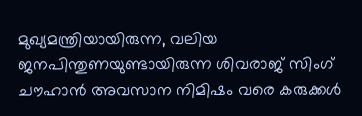മുഖ്യമന്ത്രിയായിരുന്ന, വലിയ ജനപിന്തുണയുണ്ടായിരുന്ന ശിവരാജ് സിംഗ് ചൗഹാന്‍ അവസാന നിമിഷം വരെ കരുക്കള്‍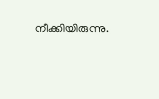നീക്കിയിരുന്നു.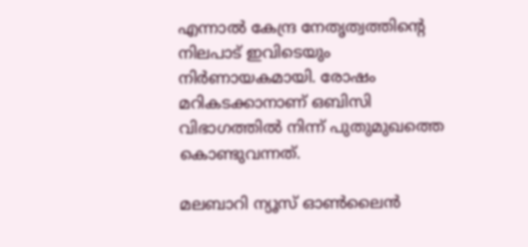എന്നാല്‍ കേന്ദ്ര നേതൃത്വത്തിന്റെ നിലപാട് ഇവിടെയും നിര്‍ണായകമായി. രോഷം മറികടക്കാനാണ് ഒബിസി വിഭാഗത്തില്‍ നിന്ന് പുതുമുഖത്തെ കൊണ്ടുവന്നത്.

മലബാറി ന്യൂസ് ഓണ്‍ലൈന്‍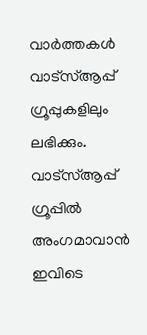വാര്‍ത്തകള്‍ വാട്‌സ്ആപ്പ് ഗ്രൂപ്പുകളിലും ലഭിക്കും. വാട്‌സ്ആപ്പ് ഗ്രൂപ്പില്‍ അംഗമാവാന്‍ ഇവിടെ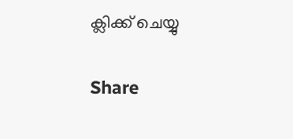ക്ലിക്ക് ചെയ്യു

Share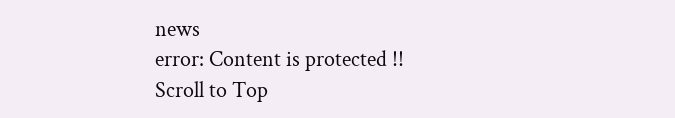news
error: Content is protected !!
Scroll to Top